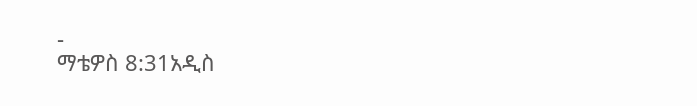-
ማቴዎስ 8:31አዲስ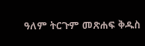ዓለም ትርጉም መጽሐፍ ቅዱስ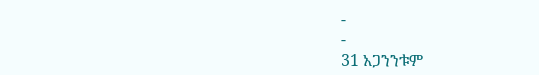-
-
31 አጋንንቱም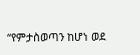“የምታስወጣን ከሆነ ወደ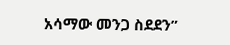አሳማው መንጋ ስደደን”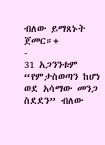ብለው ይማጸኑት ጀመር።+
-
31 አጋንንቱም “የምታስወጣን ከሆነ ወደ አሳማው መንጋ ስደደን” ብለው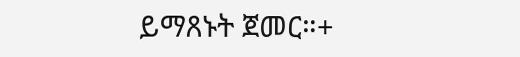ይማጸኑት ጀመር።+